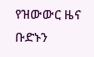የዝውውር ዜና
ቡድኑን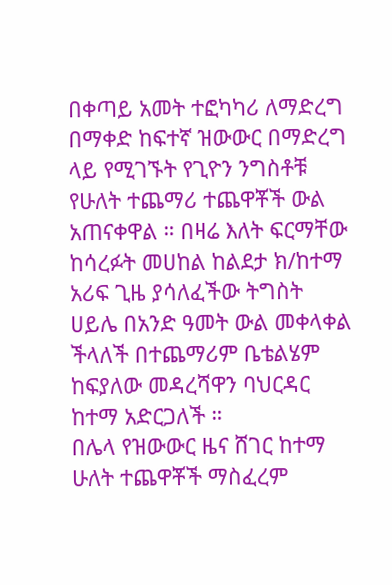በቀጣይ አመት ተፎካካሪ ለማድረግ በማቀድ ከፍተኛ ዝውውር በማድረግ ላይ የሚገኙት የጊዮን ንግስቶቹ የሁለት ተጨማሪ ተጨዋቾች ውል አጠናቀዋል ። በዛሬ እለት ፍርማቸው ከሳረፉት መሀከል ከልደታ ክ/ከተማ አሪፍ ጊዜ ያሳለፈችው ትግስት ሀይሌ በአንድ ዓመት ውል መቀላቀል ችላለች በተጨማሪም ቤቴልሄም ከፍያለው መዳረሻዋን ባህርዳር ከተማ አድርጋለች ።
በሌላ የዝውውር ዜና ሸገር ከተማ ሁለት ተጨዋቾች ማስፈረም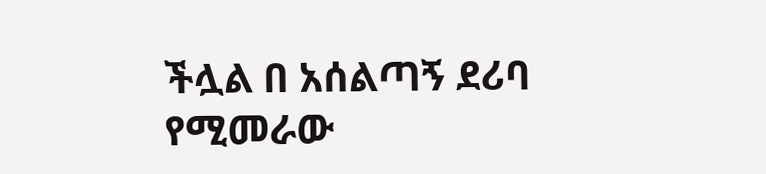ችሏል በ አሰልጣኝ ደሪባ የሚመራው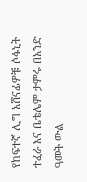የከፍተኛ ሊግ አሸናፊዎቹ ሶፋኒት ተፈራ እና ቤቴሌም ታምሩ በአንድ ዓመት ውል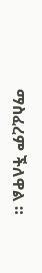ማስፈረም ችለዋል ።